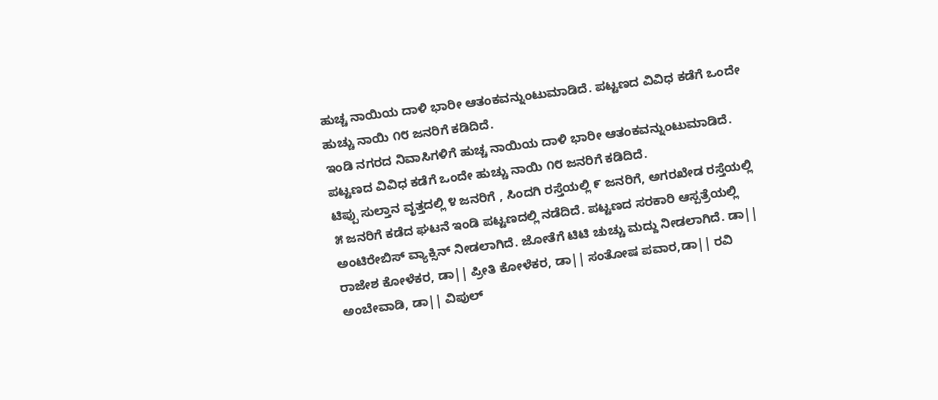ಹುಚ್ಚ ನಾಯಿಯ ದಾಳಿ ಭಾರೀ ಆತಂಕವನ್ನುಂಟುಮಾಡಿದೆ. ಪಟ್ಟಣದ ವಿವಿಧ ಕಡೆಗೆ ಒಂದೇ ಹುಚ್ಚು ನಾಯಿ ೧೮ ಜನರಿಗೆ ಕಡಿದಿದೆ.
ಇಂಡಿ ನಗರದ ನಿವಾಸಿಗಳಿಗೆ ಹುಚ್ಚ ನಾಯಿಯ ದಾಳಿ ಭಾರೀ ಆತಂಕವನ್ನುಂಟುಮಾಡಿದೆ. ಪಟ್ಟಣದ ವಿವಿಧ ಕಡೆಗೆ ಒಂದೇ ಹುಚ್ಚು ನಾಯಿ ೧೮ ಜನರಿಗೆ ಕಡಿದಿದೆ.
ಟಿಪ್ಪು ಸುಲ್ತಾನ ವೃತ್ತದಲ್ಲಿ ೪ ಜನರಿಗೆ , ಸಿಂದಗಿ ರಸ್ತೆಯಲ್ಲಿ ೯ ಜನರಿಗೆ, ಅಗರಖೇಡ ರಸ್ತೆಯಲ್ಲಿ ೫ ಜನರಿಗೆ ಕಡೆದ ಘಟನೆ ಇಂಡಿ ಪಟ್ಟಣದಲ್ಲಿ ನಡೆದಿದೆ. ಪಟ್ಟಣದ ಸರಕಾರಿ ಆಸ್ಪತ್ರೆಯಲ್ಲಿ ಅಂಟಿರೇಬಿಸ್ ವ್ಯಾಕ್ಸಿನ್ ನೀಡಲಾಗಿದೆ. ಜೋತೆಗೆ ಟಿಟಿ ಚುಚ್ಚು ಮದ್ದು ನೀಡಲಾಗಿದೆ. ಡಾ|| ರಾಜೇಶ ಕೋಳೆಕರ, ಡಾ|| ಪ್ರೀತಿ ಕೋಳೆಕರ, ಡಾ|| ಸಂತೋಷ ಪವಾರ,ಡಾ|| ರವಿ ಅಂಬೇವಾಡಿ, ಡಾ|| ವಿಪುಲ್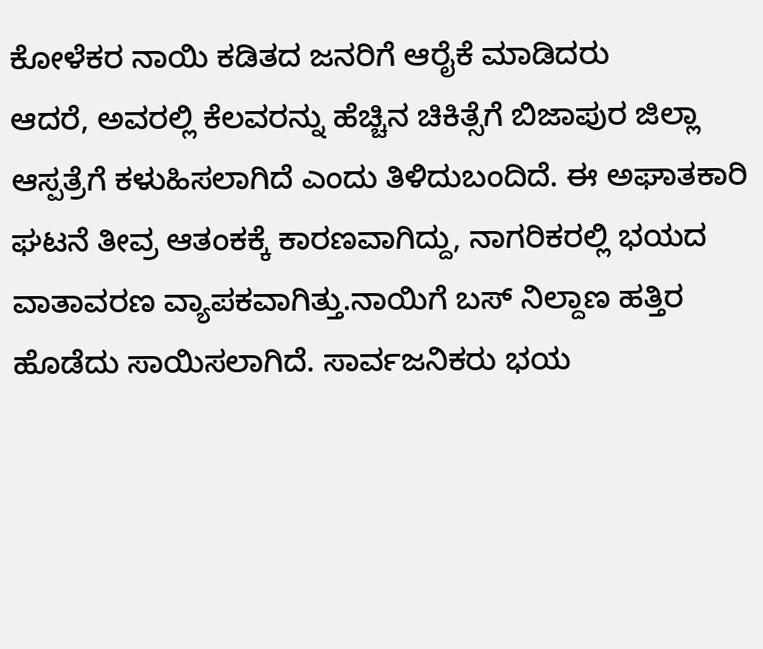ಕೋಳೆಕರ ನಾಯಿ ಕಡಿತದ ಜನರಿಗೆ ಆರೈಕೆ ಮಾಡಿದರು
ಆದರೆ, ಅವರಲ್ಲಿ ಕೆಲವರನ್ನು ಹೆಚ್ಚಿನ ಚಿಕಿತ್ಸೆಗೆ ಬಿಜಾಪುರ ಜಿಲ್ಲಾ ಆಸ್ಪತ್ರೆಗೆ ಕಳುಹಿಸಲಾಗಿದೆ ಎಂದು ತಿಳಿದುಬಂದಿದೆ. ಈ ಅಘಾತಕಾರಿ ಘಟನೆ ತೀವ್ರ ಆತಂಕಕ್ಕೆ ಕಾರಣವಾಗಿದ್ದು, ನಾಗರಿಕರಲ್ಲಿ ಭಯದ ವಾತಾವರಣ ವ್ಯಾಪಕವಾಗಿತ್ತು.ನಾಯಿಗೆ ಬಸ್ ನಿಲ್ದಾಣ ಹತ್ತಿರ ಹೊಡೆದು ಸಾಯಿಸಲಾಗಿದೆ. ಸಾರ್ವಜನಿಕರು ಭಯ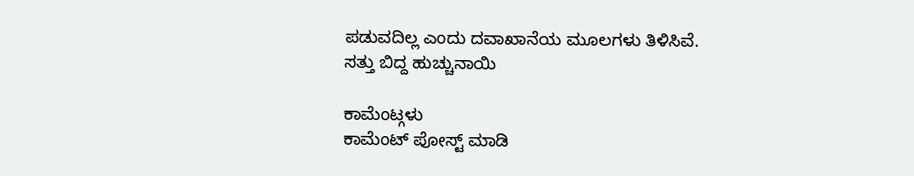ಪಡುವದಿಲ್ಲ ಎಂದು ದವಾಖಾನೆಯ ಮೂಲಗಳು ತಿಳಿಸಿವೆ.
ಸತ್ತು ಬಿದ್ದ ಹುಚ್ಚುನಾಯಿ

ಕಾಮೆಂಟ್ಗಳು
ಕಾಮೆಂಟ್ ಪೋಸ್ಟ್ ಮಾಡಿ